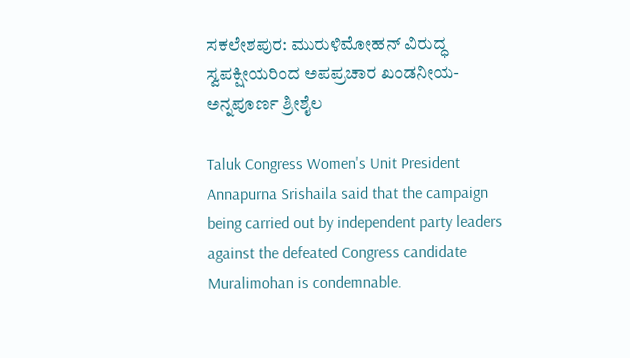ಸಕಲೇಶಪುರ: ಮುರುಳಿಮೋಹನ್ ವಿರುದ್ಧ ಸ್ವಪಕ್ಷೀಯರಿಂದ ಅಪಪ್ರಚಾರ ಖಂಡನೀಯ- ಅನ್ನಪೂರ್ಣ ಶ್ರೀಶೈಲ

Taluk Congress Women's Unit President Annapurna Srishaila said that the campaign being carried out by independent party leaders against the defeated Congress candidate Muralimohan is condemnable.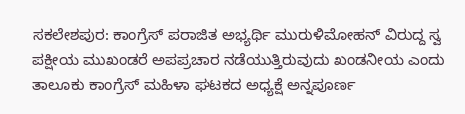ಸಕಲೇಶಪುರ: ಕಾಂಗ್ರೆಸ್ ಪರಾಜಿತ ಅಭ್ಯರ್ಥಿ ಮುರುಳಿಮೋಹನ್ ವಿರುದ್ದ ಸ್ವ ಪಕ್ಷೀಯ ಮುಖಂಡರೆ ಅಪಪ್ರಚಾರ ನಡೆಯುತ್ತಿರುವುದು ಖಂಡನೀಯ ಎಂದು ತಾಲೂಕು ಕಾಂಗ್ರೆಸ್ ಮಹಿಳಾ ಘಟಕದ ಅಧ್ಯಕ್ಷೆ ಅನ್ನಪೂರ್ಣ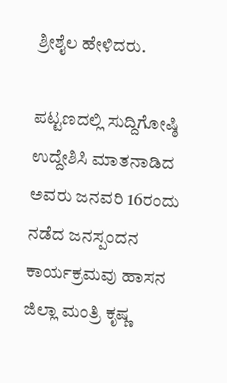ಶ್ರೀಶೈಲ ಹೇಳಿದರು.

ಪಟ್ಟಣದಲ್ಲಿ ಸುದ್ದಿಗೋಷ್ಠಿ ಉದ್ದೇಶಿಸಿ ಮಾತನಾಡಿದ ಅವರು ಜನವರಿ 16ರಂದು ನಡೆದ ಜನಸ್ಪಂದನ ಕಾರ್ಯಕ್ರಮವು ಹಾಸನ ಜಿಲ್ಲಾ ಮಂತ್ರಿ ಕೃಷ್ಣ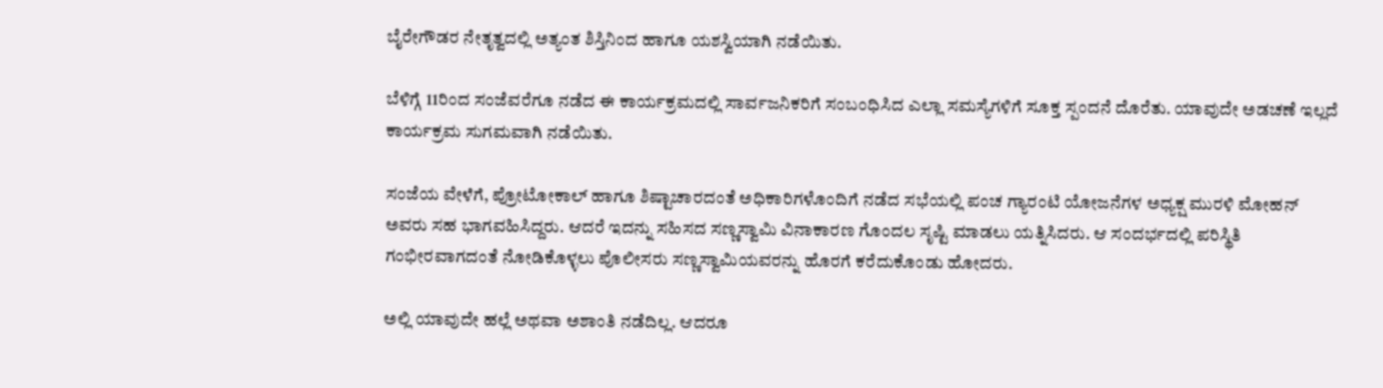ಬೈರೇಗೌಡರ ನೇತೃತ್ವದಲ್ಲಿ ಅತ್ಯಂತ ಶಿಸ್ತಿನಿಂದ ಹಾಗೂ ಯಶಸ್ವಿಯಾಗಿ ನಡೆಯಿತು.

ಬೆಳಿಗ್ಗೆ 11ರಿಂದ ಸಂಜೆವರೆಗೂ ನಡೆದ ಈ ಕಾರ್ಯಕ್ರಮದಲ್ಲಿ ಸಾರ್ವಜನಿಕರಿಗೆ ಸಂಬಂಧಿಸಿದ ಎಲ್ಲಾ ಸಮಸ್ಯೆಗಳಿಗೆ ಸೂಕ್ತ ಸ್ಪಂದನೆ ದೊರೆತು. ಯಾವುದೇ ಅಡಚಣೆ ಇಲ್ಲದೆ ಕಾರ್ಯಕ್ರಮ ಸುಗಮವಾಗಿ ನಡೆಯಿತು.

ಸಂಜೆಯ ವೇಳೆಗೆ, ಪ್ರೋಟೋಕಾಲ್ ಹಾಗೂ ಶಿಷ್ಟಾಚಾರದಂತೆ ಅಧಿಕಾರಿಗಳೊಂದಿಗೆ ನಡೆದ ಸಭೆಯಲ್ಲಿ ಪಂಚ ಗ್ಯಾರಂಟಿ ಯೋಜನೆಗಳ ಅಧ್ಯಕ್ಷ ಮುರಳಿ ಮೋಹನ್ ಅವರು ಸಹ ಭಾಗವಹಿಸಿದ್ದರು. ಆದರೆ ಇದನ್ನು ಸಹಿಸದ ಸಣ್ಣಸ್ವಾಮಿ ವಿನಾಕಾರಣ ಗೊಂದಲ ಸೃಷ್ಟಿ ಮಾಡಲು ಯತ್ನಿಸಿದರು. ಆ ಸಂದರ್ಭದಲ್ಲಿ ಪರಿಸ್ಥಿತಿ ಗಂಭೀರವಾಗದಂತೆ ನೋಡಿಕೊಳ್ಳಲು ಪೊಲೀಸರು ಸಣ್ಣಸ್ವಾಮಿಯವರನ್ನು ಹೊರಗೆ ಕರೆದುಕೊಂಡು ಹೋದರು.

ಅಲ್ಲಿ ಯಾವುದೇ ಹಲ್ಲೆ ಅಥವಾ ಅಶಾಂತಿ ನಡೆದಿಲ್ಲ. ಆದರೂ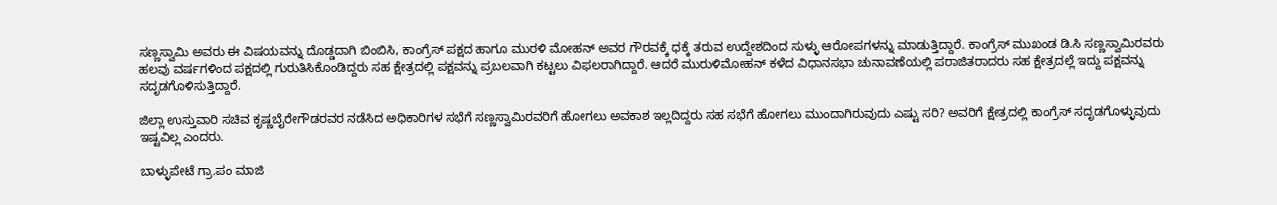ಸಣ್ಣಸ್ವಾಮಿ ಅವರು ಈ ವಿಷಯವನ್ನು ದೊಡ್ಡದಾಗಿ ಬಿಂಬಿಸಿ, ಕಾಂಗ್ರೆಸ್ ಪಕ್ಷದ ಹಾಗೂ ಮುರಳಿ ಮೋಹನ್ ಅವರ ಗೌರವಕ್ಕೆ ಧಕ್ಕೆ ತರುವ ಉದ್ದೇಶದಿಂದ ಸುಳ್ಳು ಆರೋಪಗಳನ್ನು ಮಾಡುತ್ತಿದ್ದಾರೆ. ಕಾಂಗ್ರೆಸ್ ಮುಖಂಡ ಡಿ.ಸಿ ಸಣ್ಣಸ್ವಾಮಿರವರು ಹಲವು ವರ್ಷಗಳಿಂದ ಪಕ್ಷದಲ್ಲಿ ಗುರುತಿಸಿಕೊಂಡಿದ್ದರು ಸಹ ಕ್ಷೇತ್ರದಲ್ಲಿ ಪಕ್ಷವನ್ನು ಪ್ರಬಲವಾಗಿ ಕಟ್ಟಲು ವಿಫಲರಾಗಿದ್ದಾರೆ. ಆದರೆ ಮುರುಳಿಮೋಹನ್ ಕಳೆದ ವಿಧಾನಸಭಾ ಚುನಾವಣೆಯಲ್ಲಿ ಪರಾಜಿತರಾದರು ಸಹ ಕ್ಷೇತ್ರದಲ್ಲೆ ಇದ್ದು ಪಕ್ಷವನ್ನು ಸದೃಡಗೊಳಿಸುತ್ತಿದ್ದಾರೆ.

ಜಿಲ್ಲಾ ಉಸ್ತುವಾರಿ ಸಚಿವ ಕೃಷ್ಣಬೈರೇಗೌಡರವರ ನಡೆಸಿದ ಅಧಿಕಾರಿಗಳ ಸಭೆಗೆ ಸಣ್ಣಸ್ವಾಮಿರವರಿಗೆ ಹೋಗಲು ಅವಕಾಶ ಇಲ್ಲದಿದ್ದರು ಸಹ ಸಭೆಗೆ ಹೋಗಲು ಮುಂದಾಗಿರುವುದು ಎಷ್ಟು ಸರಿ? ಅವರಿಗೆ ಕ್ಷೇತ್ರದಲ್ಲಿ ಕಾಂಗ್ರೆಸ್ ಸದೃಡಗೊಳ್ಳುವುದು ಇಷ್ಟವಿಲ್ಲ ಎಂದರು.

ಬಾಳ್ಳುಪೇಟೆ ಗ್ರಾ.ಪಂ ಮಾಜಿ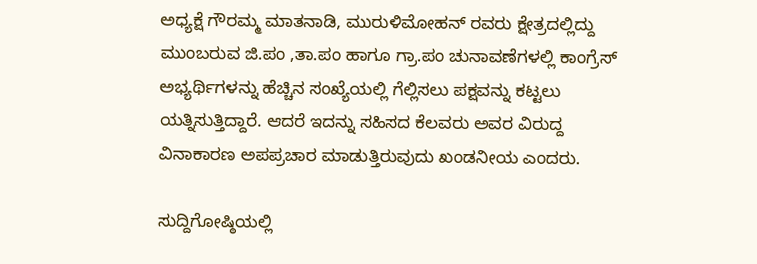ಅಧ್ಯಕ್ಷೆ ಗೌರಮ್ಮ ಮಾತನಾಡಿ, ಮುರುಳಿಮೋಹನ್ ರವರು ಕ್ಷೇತ್ರದಲ್ಲಿದ್ದು ಮುಂಬರುವ ಜಿ.ಪಂ ,ತಾ.ಪಂ ಹಾಗೂ ಗ್ರಾ.ಪಂ ಚುನಾವಣೆಗಳಲ್ಲಿ ಕಾಂಗ್ರೆಸ್ ಅಭ್ಯರ್ಥಿಗಳನ್ನು ಹೆಚ್ಚಿನ ಸಂಖ್ಯೆಯಲ್ಲಿ ಗೆಲ್ಲಿಸಲು ಪಕ್ಷವನ್ನು ಕಟ್ಟಲು ಯತ್ನಿಸುತ್ತಿದ್ದಾರೆ. ಆದರೆ ಇದನ್ನು ಸಹಿಸದ ಕೆಲವರು ಅವರ ವಿರುದ್ದ ವಿನಾಕಾರಣ ಅಪಪ್ರಚಾರ ಮಾಡುತ್ತಿರುವುದು ಖಂಡನೀಯ ಎಂದರು.

ಸುದ್ದಿಗೋಷ್ಠಿಯಲ್ಲಿ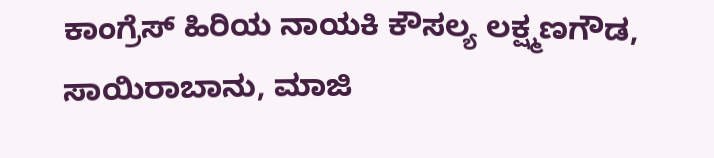ಕಾಂಗ್ರೆಸ್ ಹಿರಿಯ ನಾಯಕಿ ಕೌಸಲ್ಯ ಲಕ್ಷ್ಮಣಗೌಡ, ಸಾಯಿರಾಬಾನು, ಮಾಜಿ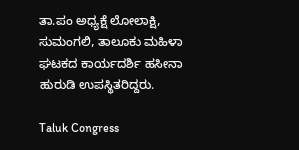ತಾ.ಪಂ ಅಧ್ಯಕ್ಷೆ ಲೋಲಾಕ್ಷಿ, ಸುಮಂಗಲಿ, ತಾಲೂಕು ಮಹಿಳಾ ಘಟಕದ ಕಾರ್ಯದರ್ಶಿ ಹಸೀನಾ ಹುರುಡಿ ಉಪಸ್ಥಿತರಿದ್ದರು.

Taluk Congress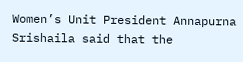Women’s Unit President Annapurna Srishaila said that the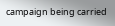campaign being carried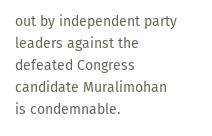out by independent party leaders against the defeated Congress candidate Muralimohan is condemnable.